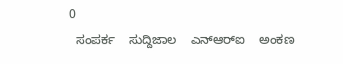0
  ಸಂಪರ್ಕ    ಸುದ್ದಿಜಾಲ    ಎನ್‌ಆರ್‌ಐ    ಅಂಕಣ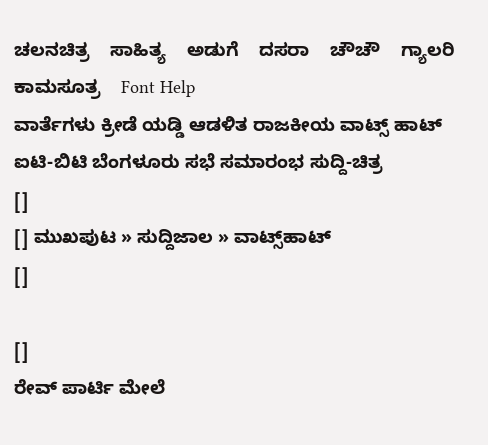ಚಲನಚಿತ್ರ    ಸಾಹಿತ್ಯ    ಅಡುಗೆ    ದಸರಾ    ಚೌಚೌ    ಗ್ಯಾಲರಿ    ಕಾಮಸೂತ್ರ    Font Help
ವಾರ್ತೆಗಳು ಕ್ರೀಡೆ ಯಡ್ಡಿ ಆಡಳಿತ ರಾಜಕೀಯ ವಾಟ್ಸ್ ಹಾಟ್ ಐಟಿ-ಬಿಟಿ ಬೆಂಗಳೂರು ಸಭೆ ಸಮಾರಂಭ ಸುದ್ದಿ-ಚಿತ್ರ
[]
[] ಮುಖಪುಟ » ಸುದ್ದಿಜಾಲ » ವಾಟ್ಸ್‌ಹಾಟ್
[]

[]
ರೇವ್ ಪಾರ್ಟಿ ಮೇಲೆ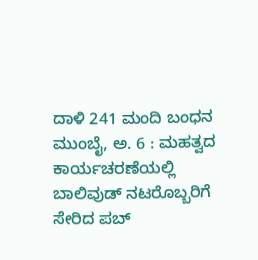ದಾಳಿ 241 ಮಂದಿ ಬಂಧನ
ಮುಂಬೈ, ಅ. 6 : ಮಹತ್ವದ ಕಾರ್ಯಚರಣೆಯಲ್ಲಿ ಬಾಲಿವುಡ್ ನಟರೊಬ್ಬರಿಗೆ ಸೇರಿದ ಪಬ್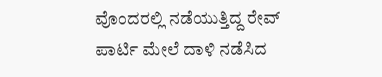ವೊಂದರಲ್ಲಿ ನಡೆಯುತ್ತಿದ್ದ ರೇವ್ ಪಾರ್ಟಿ ಮೇಲೆ ದಾಳಿ ನಡೆಸಿದ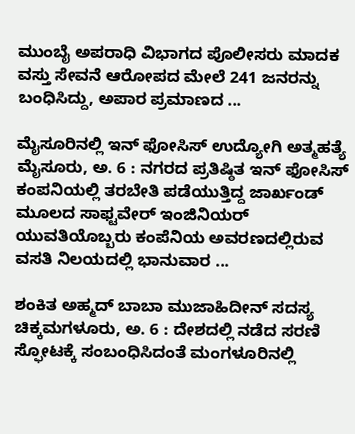ಮುಂಬೈ ಅಪರಾಧಿ ವಿಭಾಗದ ಪೊಲೀಸರು ಮಾದಕ ವಸ್ತು ಸೇವನೆ ಆರೋಪದ ಮೇಲೆ 241 ಜನರನ್ನು ಬಂಧಿಸಿದ್ದು, ಅಪಾರ ಪ್ರಮಾಣದ ...

ಮೈಸೂರಿನಲ್ಲಿ ಇನ್ ಫೋಸಿಸ್ ಉದ್ಯೋಗಿ ಅತ್ಮಹತ್ಯೆ
ಮೈಸೂರು, ಅ. 6 : ನಗರದ ಪ್ರತಿಷ್ಠಿತ ಇನ್ ಫೋಸಿಸ್ ಕಂಪನಿಯಲ್ಲಿ ತರಬೇತಿ ಪಡೆಯುತ್ತಿದ್ದ ಜಾರ್ಖಂಡ್ ಮೂಲದ ಸಾಫ್ಟವೇರ್ ಇಂಜಿನಿಯರ್ ಯುವತಿಯೊಬ್ಬರು ಕಂಪೆನಿಯ ಅವರಣದಲ್ಲಿರುವ ವಸತಿ ನಿಲಯದಲ್ಲಿ ಭಾನುವಾರ ...

ಶಂಕಿತ ಅಹ್ಮದ್ ಬಾಬಾ ಮುಜಾಹಿದೀನ್ ಸದಸ್ಯ
ಚಿಕ್ಕಮಗಳೂರು, ಅ. 6 : ದೇಶದಲ್ಲಿ ನಡೆದ ಸರಣಿ ಸ್ಫೋಟಕ್ಕೆ ಸಂಬಂಧಿಸಿದಂತೆ ಮಂಗಳೂರಿನಲ್ಲಿ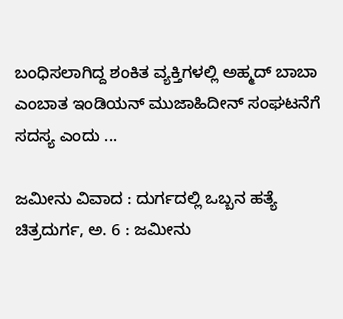ಬಂಧಿಸಲಾಗಿದ್ದ ಶಂಕಿತ ವ್ಯಕ್ತಿಗಳಲ್ಲಿ ಅಹ್ಮದ್ ಬಾಬಾ ಎಂಬಾತ ಇಂಡಿಯನ್ ಮುಜಾಹಿದೀನ್ ಸಂಘಟನೆಗೆ ಸದಸ್ಯ ಎಂದು ...

ಜಮೀನು ವಿವಾದ : ದುರ್ಗದಲ್ಲಿ ಒಬ್ಬನ ಹತ್ಯೆ
ಚಿತ್ರದುರ್ಗ, ಅ. 6 : ಜಮೀನು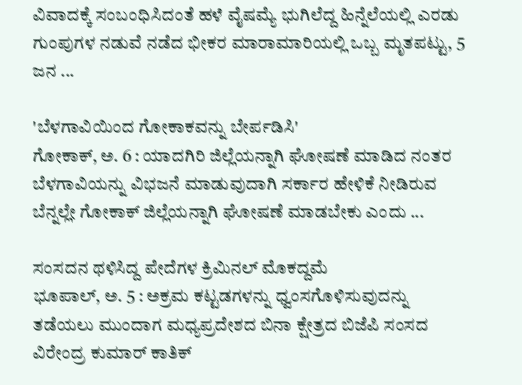ವಿವಾದಕ್ಕೆ ಸಂಬಂಧಿಸಿದಂತೆ ಹಳೆ ವೈಷಮ್ಯೆ ಭುಗಿಲೆದ್ದ ಹಿನ್ನೆಲೆಯಲ್ಲಿ ಎರಡು ಗುಂಪುಗಳ ನಡುವೆ ನಡೆದ ಭೀಕರ ಮಾರಾಮಾರಿಯಲ್ಲಿ ಒಬ್ಬ ಮೃತಪಟ್ಟು, 5 ಜನ ...

'ಬೆಳಗಾವಿಯಿಂದ ಗೋಕಾಕವನ್ನು ಬೇರ್ಪಡಿಸಿ'
ಗೋಕಾಕ್, ಅ. 6 : ಯಾದಗಿರಿ ಜಿಲ್ಲೆಯನ್ನಾಗಿ ಘೋಷಣೆ ಮಾಡಿದ ನಂತರ ಬೆಳಗಾವಿಯನ್ನು ವಿಭಜನೆ ಮಾಡುವುದಾಗಿ ಸರ್ಕಾರ ಹೇಳಿಕೆ ನೀಡಿರುವ ಬೆನ್ನಲ್ಲೇ ಗೋಕಾಕ್ ಜಿಲ್ಲೆಯನ್ನಾಗಿ ಘೋಷಣೆ ಮಾಡಬೇಕು ಎಂದು ...

ಸಂಸದನ ಥಳಿಸಿದ್ದ ಪೇದೆಗಳ ಕ್ರಿಮಿನಲ್ ಮೊಕದ್ದಮೆ
ಭೂಪಾಲ್, ಅ. 5 : ಅಕ್ರಮ ಕಟ್ಟಡಗಳನ್ನು ಧ್ವಂಸಗೊಳಿಸುವುದನ್ನು ತಡೆಯಲು ಮುಂದಾಗ ಮಧ್ಯಪ್ರದೇಶದ ಬಿನಾ ಕ್ಷೇತ್ರದ ಬಿಜೆಪಿ ಸಂಸದ ವಿರೇಂದ್ರ ಕುಮಾರ್ ಕಾತಿಕ್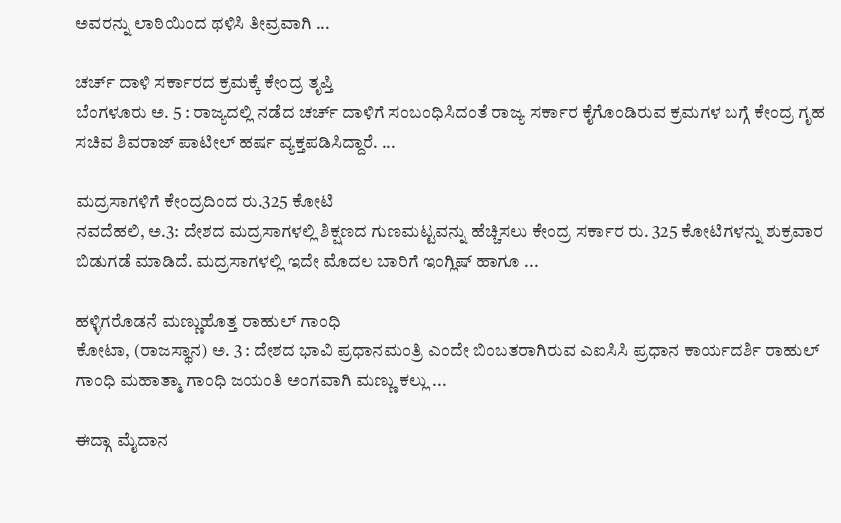ಅವರನ್ನು ಲಾಠಿಯಿಂದ ಥಳಿಸಿ ತೀವ್ರವಾಗಿ ...

ಚರ್ಚ್ ದಾಳಿ ಸರ್ಕಾರದ ಕ್ರಮಕ್ಕೆ ಕೇಂದ್ರ ತೃಪ್ತಿ
ಬೆಂಗಳೂರು ಅ. 5 : ರಾಜ್ಯದಲ್ಲಿ ನಡೆದ ಚರ್ಚ್ ದಾಳಿಗೆ ಸಂಬಂಧಿಸಿದಂತೆ ರಾಜ್ಯ ಸರ್ಕಾರ ಕೈಗೊಂಡಿರುವ ಕ್ರಮಗಳ ಬಗ್ಗೆ ಕೇಂದ್ರ ಗೃಹ ಸಚಿವ ಶಿವರಾಜ್ ಪಾಟೀಲ್ ಹರ್ಷ ವ್ಯಕ್ತಪಡಿಸಿದ್ದಾರೆ. ...

ಮದ್ರಸಾಗಳಿಗೆ ಕೇಂದ್ರದಿಂದ ರು.325 ಕೋಟಿ
ನವದೆಹಲಿ, ಅ.3: ದೇಶದ ಮದ್ರಸಾಗಳಲ್ಲಿ ಶಿಕ್ಷಣದ ಗುಣಮಟ್ಟವನ್ನು ಹೆಚ್ಚಿಸಲು ಕೇಂದ್ರ ಸರ್ಕಾರ ರು. 325 ಕೋಟಿಗಳನ್ನು ಶುಕ್ರವಾರ ಬಿಡುಗಡೆ ಮಾಡಿದೆ. ಮದ್ರಸಾಗಳಲ್ಲಿ ಇದೇ ಮೊದಲ ಬಾರಿಗೆ ಇಂಗ್ಲಿಷ್ ಹಾಗೂ ...

ಹಳ್ಳಿಗರೊಡನೆ ಮಣ್ಣುಹೊತ್ತ ರಾಹುಲ್ ಗಾಂಧಿ
ಕೋಟಾ, (ರಾಜಸ್ಥಾನ) ಅ. 3 : ದೇಶದ ಭಾವಿ ಪ್ರಧಾನಮಂತ್ರಿ ಎಂದೇ ಬಿಂಬತರಾಗಿರುವ ಎಐಸಿಸಿ ಪ್ರಧಾನ ಕಾರ್ಯದರ್ಶಿ ರಾಹುಲ್ ಗಾಂಧಿ ಮಹಾತ್ಮಾ ಗಾಂಧಿ ಜಯಂತಿ ಅಂಗವಾಗಿ ಮಣ್ಣು ಕಲ್ಲು ...

ಈದ್ಗಾ ಮೈದಾನ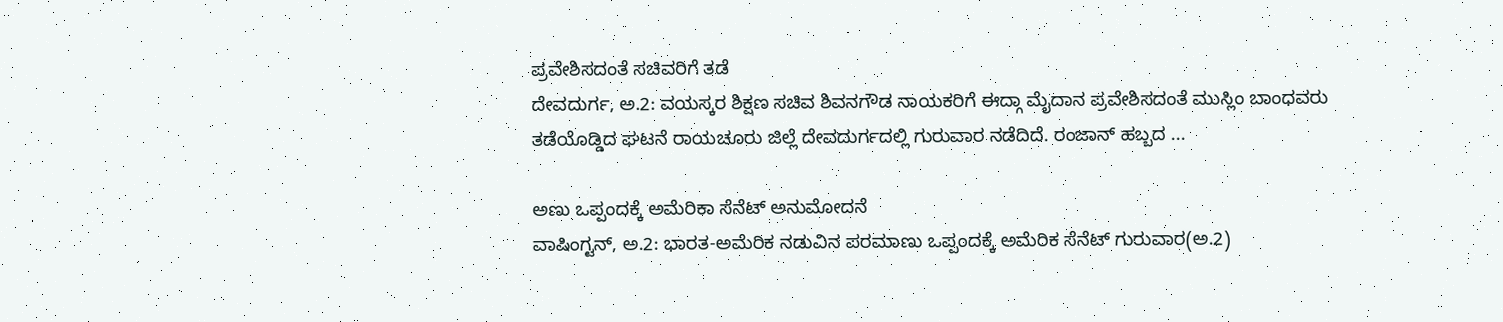ಪ್ರವೇಶಿಸದಂತೆ ಸಚಿವರಿಗೆ ತಡೆ
ದೇವದುರ್ಗ, ಅ.2: ವಯಸ್ಕರ ಶಿಕ್ಷಣ ಸಚಿವ ಶಿವನಗೌಡ ನಾಯಕರಿಗೆ ಈದ್ಗಾ ಮೈದಾನ ಪ್ರವೇಶಿಸದಂತೆ ಮುಸ್ಲಿಂ ಬಾಂಧವರು ತಡೆಯೊಡ್ಡಿದ ಘಟನೆ ರಾಯಚೂರು ಜಿಲ್ಲೆ ದೇವದುರ್ಗದಲ್ಲಿ ಗುರುವಾರ ನಡೆದಿದೆ. ರಂಜಾನ್ ಹಬ್ಬದ ...

ಅಣು ಒಪ್ಪಂದಕ್ಕೆ ಅಮೆರಿಕಾ ಸೆನೆಟ್ ಅನುಮೋದನೆ
ವಾಷಿಂಗ್ಟನ್, ಅ.2: ಭಾರತ-ಅಮೆರಿಕ ನಡುವಿನ ಪರಮಾಣು ಒಪ್ಪಂದಕ್ಕೆ ಅಮೆರಿಕ ಸೆನೆಟ್ ಗುರುವಾರ(ಅ.2)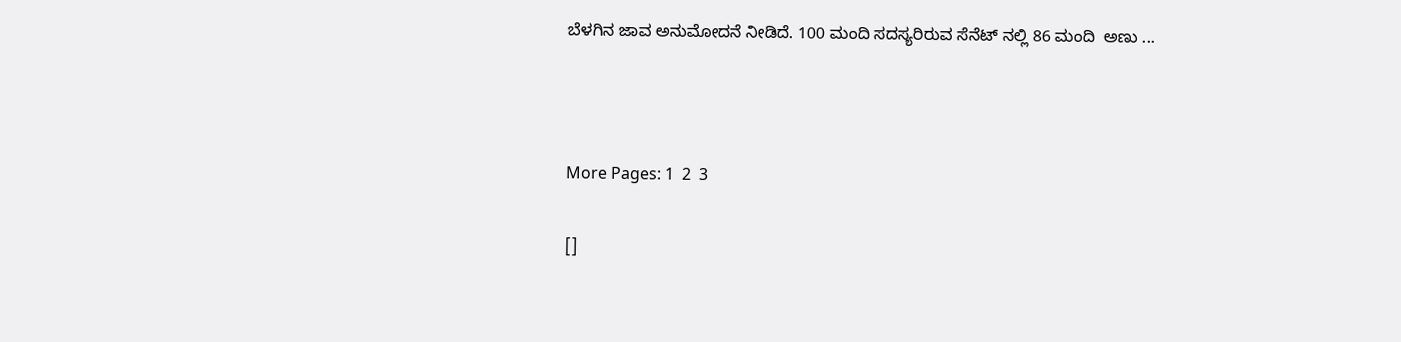ಬೆಳಗಿನ ಜಾವ ಅನುಮೋದನೆ ನೀಡಿದೆ. 100 ಮಂದಿ ಸದಸ್ಯರಿರುವ ಸೆನೆಟ್ ನಲ್ಲಿ 86 ಮಂದಿ  ಅಣು ...



More Pages: 1  2  3

[]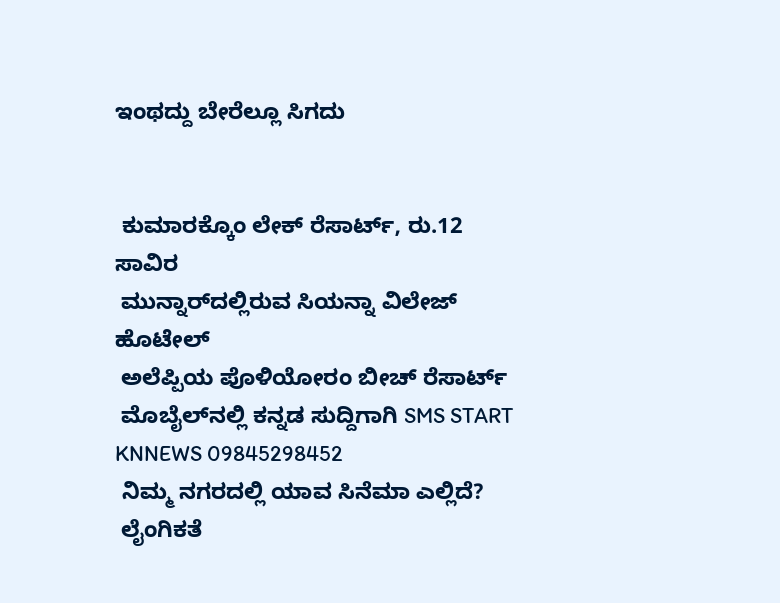ಇಂಥದ್ದು ಬೇರೆಲ್ಲೂ ಸಿಗದು


 ಕುಮಾರಕ್ಕೊಂ ಲೇಕ್ ರೆಸಾರ್ಟ್, ರು.12 ಸಾವಿರ
 ಮುನ್ನಾರ್‌ದಲ್ಲಿರುವ ಸಿಯನ್ನಾ ವಿಲೇಜ್ ಹೊಟೇಲ್
 ಅಲೆಪ್ಪಿಯ ಪೊಳಿಯೋರಂ ಬೀಚ್ ರೆಸಾರ್ಟ್
 ಮೊಬೈಲ್‌ನಲ್ಲಿ ಕನ್ನಡ ಸುದ್ದಿಗಾಗಿ SMS START KNNEWS 09845298452
 ನಿಮ್ಮ ನಗರದಲ್ಲಿ ಯಾವ ಸಿನೆಮಾ ಎಲ್ಲಿದೆ?
 ಲೈಂಗಿಕತೆ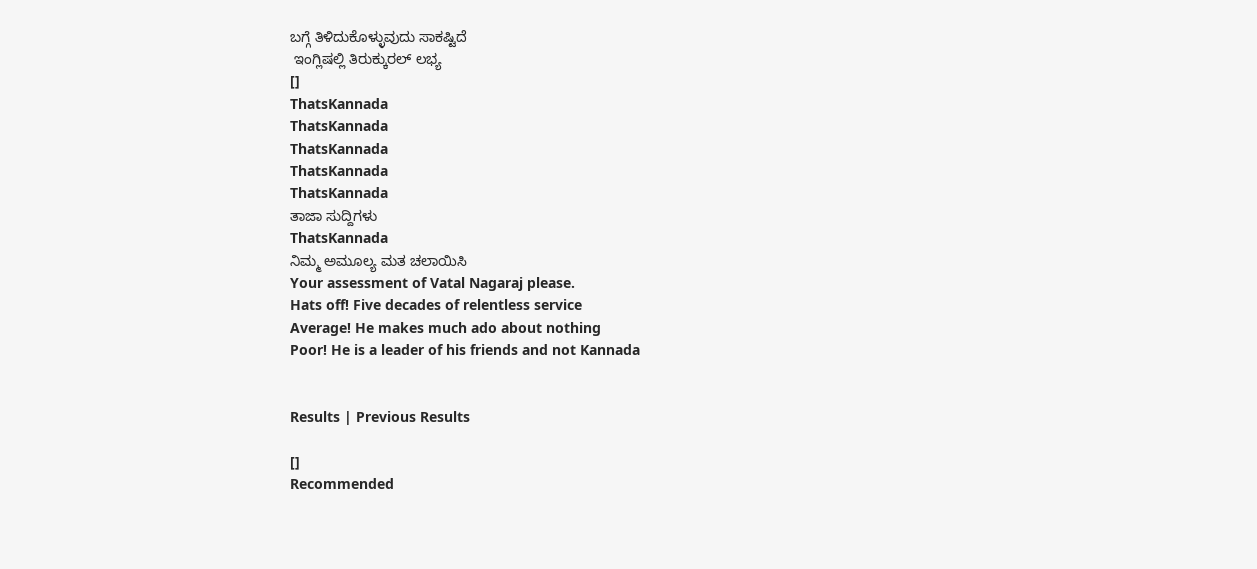ಬಗ್ಗೆ ತಿಳಿದುಕೊಳ್ಳುವುದು ಸಾಕಷ್ಟಿದೆ
 ಇಂಗ್ಲಿಷಲ್ಲಿ ತಿರುಕ್ಕುರಲ್ ಲಭ್ಯ
[]
ThatsKannada
ThatsKannada
ThatsKannada
ThatsKannada
ThatsKannada
ತಾಜಾ ಸುದ್ದಿಗಳು
ThatsKannada
ನಿಮ್ಮ ಅಮೂಲ್ಯ ಮತ ಚಲಾಯಿಸಿ
Your assessment of Vatal Nagaraj please.
Hats off! Five decades of relentless service
Average! He makes much ado about nothing
Poor! He is a leader of his friends and not Kannada


Results | Previous Results

[]
Recommended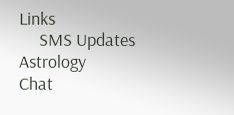Links
     SMS Updates      Astrology      Chat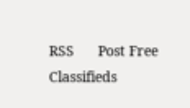RSS      Post Free Classifieds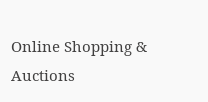Online Shopping & Auctions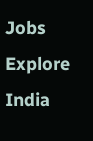Jobs      Explore India